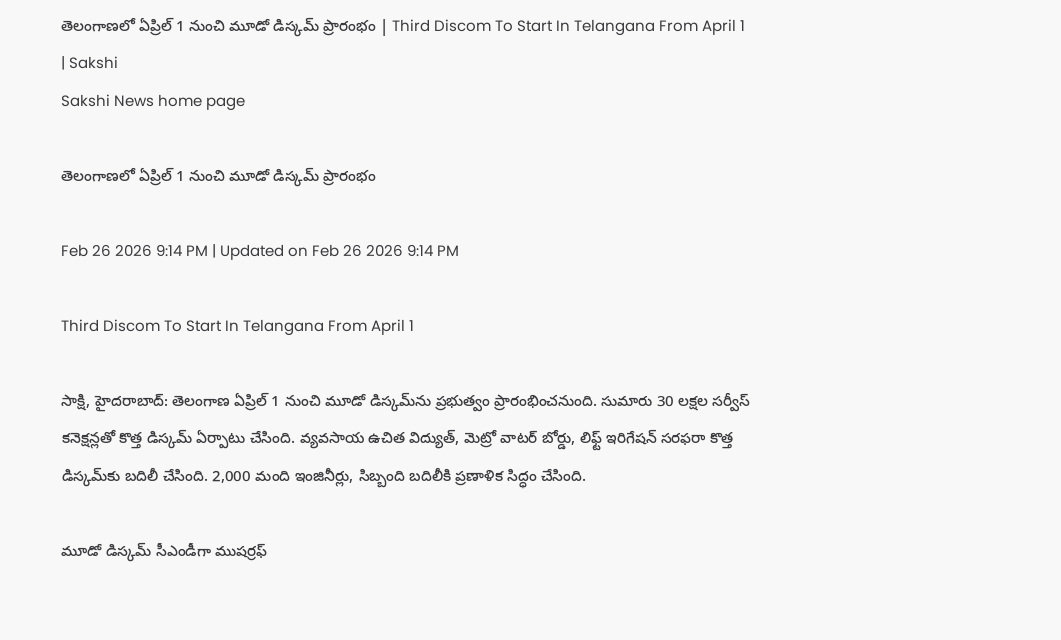తెలంగాణలో ఏప్రిల్‌ 1 నుంచి మూడో డిస్కమ్‌ ప్రారంభం | Third Discom To Start In Telangana From April 1 | Sakshi
Sakshi News home page

తెలంగాణలో ఏప్రిల్‌ 1 నుంచి మూడో డిస్కమ్‌ ప్రారంభం

Feb 26 2026 9:14 PM | Updated on Feb 26 2026 9:14 PM

Third Discom To Start In Telangana From April 1

సాక్షి, హైదరాబాద్‌: తెలంగాణ ఏప్రిల్ 1 నుంచి మూడో డిస్కమ్‌ను ప్రభుత్వం ప్రారంభించనుంది. సుమారు 30 లక్షల సర్వీస్ కనెక్షన్లతో కొత్త డిస్కమ్ ఏర్పాటు చేసింది. వ్యవసాయ ఉచిత విద్యుత్, మెట్రో వాటర్ బోర్డు, లిఫ్ట్ ఇరిగేషన్ సరఫరా కొత్త డిస్కమ్‌కు బదిలీ చేసింది. 2,000 మంది ఇంజినీర్లు, సిబ్బంది బదిలీకి ప్రణాళిక సిద్ధం చేసింది.

మూడో డిస్కమ్ సీఎండీగా ముషర్రఫ్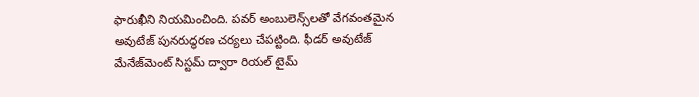ఫారుఖీని నియమించింది. పవర్ అంబులెన్స్‌లతో వేగవంతమైన అవుటేజ్ పునరుద్ధరణ చర్యలు చేపట్టింది. ఫీడర్ అవుటేజ్ మేనేజ్‌మెంట్ సిస్టమ్ ద్వారా రియల్ టైమ్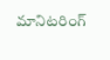మానిటరింగ్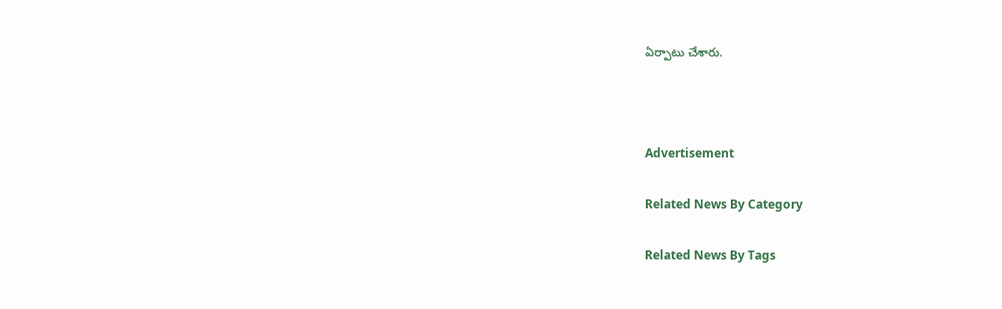ఏర్పాటు చేశారు.



Advertisement

Related News By Category

Related News By Tags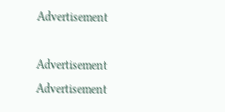Advertisement

Advertisement
Advertisement